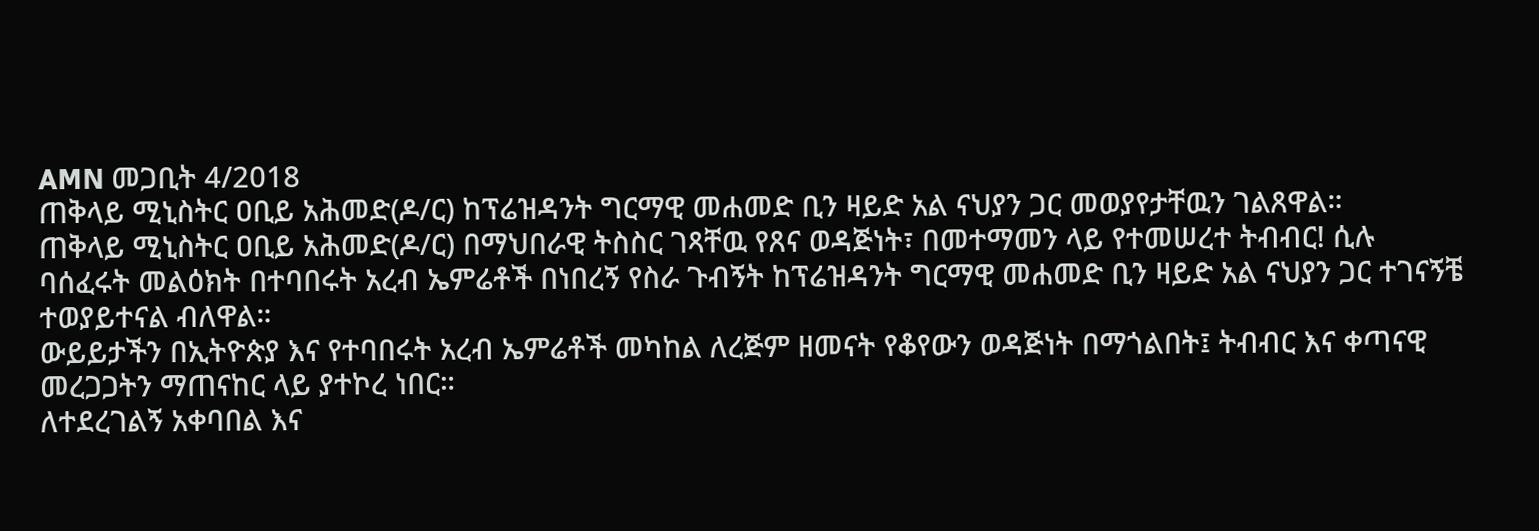AMN መጋቢት 4/2018
ጠቅላይ ሚኒስትር ዐቢይ አሕመድ(ዶ/ር) ከፕሬዝዳንት ግርማዊ መሐመድ ቢን ዛይድ አል ናህያን ጋር መወያየታቸዉን ገልጸዋል።
ጠቅላይ ሚኒስትር ዐቢይ አሕመድ(ዶ/ር) በማህበራዊ ትስስር ገጻቸዉ የጸና ወዳጅነት፣ በመተማመን ላይ የተመሠረተ ትብብር! ሲሉ
ባሰፈሩት መልዕክት በተባበሩት አረብ ኤምሬቶች በነበረኝ የስራ ጉብኝት ከፕሬዝዳንት ግርማዊ መሐመድ ቢን ዛይድ አል ናህያን ጋር ተገናኝቼ ተወያይተናል ብለዋል።
ውይይታችን በኢትዮጵያ እና የተባበሩት አረብ ኤምሬቶች መካከል ለረጅም ዘመናት የቆየውን ወዳጅነት በማጎልበት፤ ትብብር እና ቀጣናዊ መረጋጋትን ማጠናከር ላይ ያተኮረ ነበር።
ለተደረገልኝ አቀባበል እና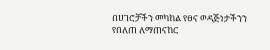በሀገሮቻችን መካከል የፀና ወዳጅነታችንን የበለጠ ለማጠናከር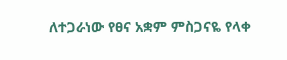ለተጋራነው የፀና አቋም ምስጋናዬ የላቀ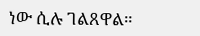ነው ሲሉ ገልጸዋል።